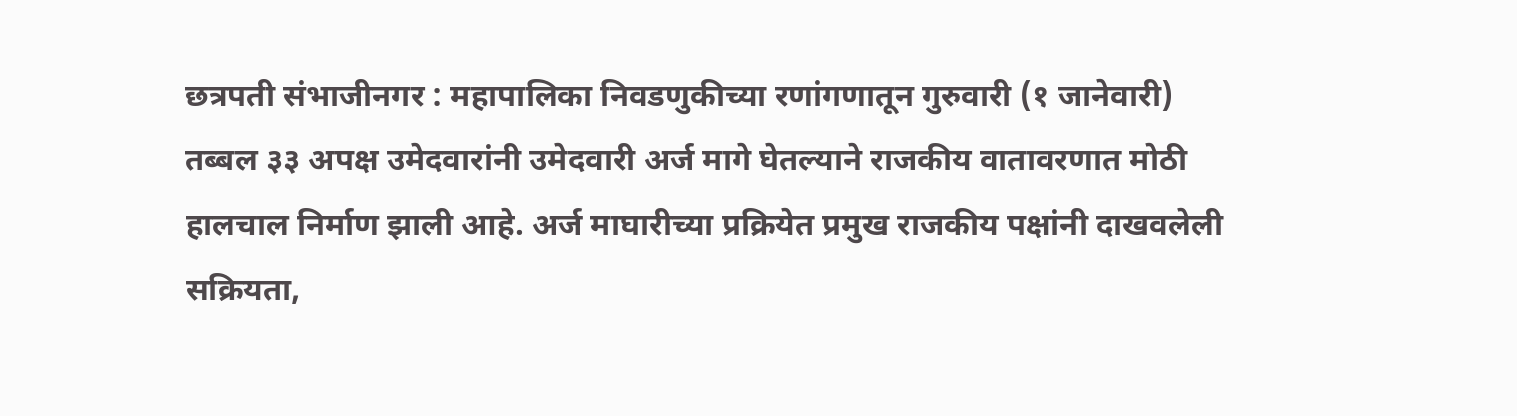छत्रपती संभाजीनगर : महापालिका निवडणुकीच्या रणांगणातून गुरुवारी (१ जानेवारी) तब्बल ३३ अपक्ष उमेदवारांनी उमेदवारी अर्ज मागे घेतल्याने राजकीय वातावरणात मोठी हालचाल निर्माण झाली आहे. अर्ज माघारीच्या प्रक्रियेत प्रमुख राजकीय पक्षांनी दाखवलेली सक्रियता,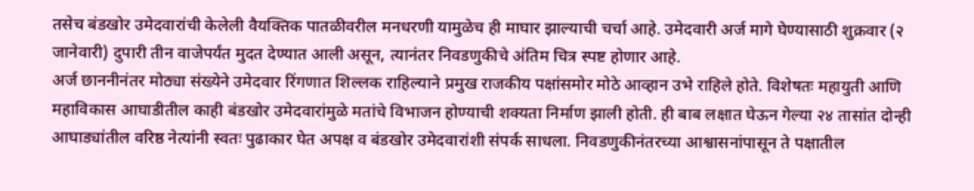तसेच बंडखोर उमेदवारांची केलेली वैयक्तिक पातळीवरील मनधरणी यामुळेच ही माघार झाल्याची चर्चा आहे. उमेदवारी अर्ज मागे घेण्यासाठी शुक्रवार (२ जानेवारी) दुपारी तीन वाजेपर्यंत मुदत देण्यात आली असून, त्यानंतर निवडणुकीचे अंतिम चित्र स्पष्ट होणार आहे.
अर्ज छाननीनंतर मोठ्या संख्येने उमेदवार रिंगणात शिल्लक राहिल्याने प्रमुख राजकीय पक्षांसमोर मोठे आव्हान उभे राहिले होते. विशेषतः महायुती आणि महाविकास आघाडीतील काही बंडखोर उमेदवारांमुळे मतांचे विभाजन होण्याची शक्यता निर्माण झाली होती. ही बाब लक्षात घेऊन गेल्या २४ तासांत दोन्ही आघाड्यांतील वरिष्ठ नेत्यांनी स्वतः पुढाकार घेत अपक्ष व बंडखोर उमेदवारांशी संपर्क साधला. निवडणुकीनंतरच्या आश्वासनांपासून ते पक्षातील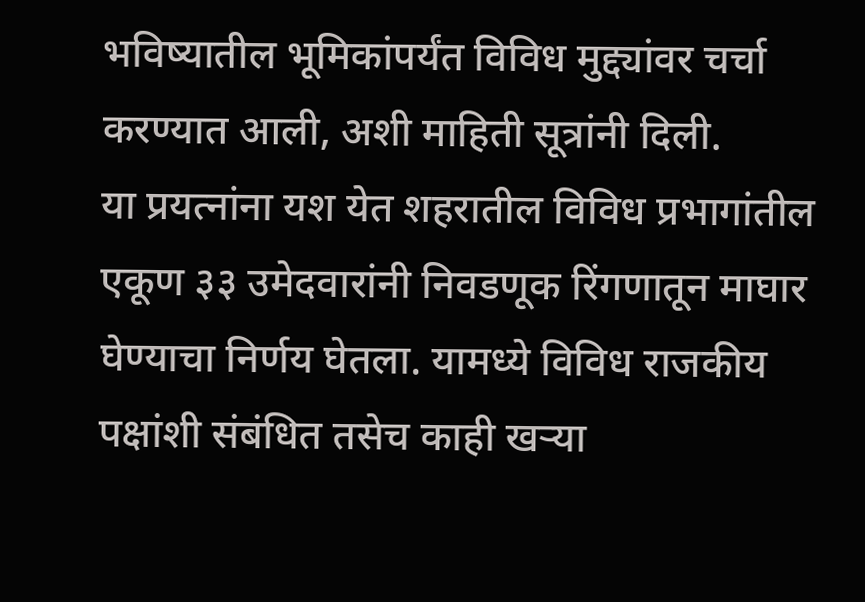भविष्यातील भूमिकांपर्यंत विविध मुद्द्यांवर चर्चा करण्यात आली, अशी माहिती सूत्रांनी दिली.
या प्रयत्नांना यश येत शहरातील विविध प्रभागांतील एकूण ३३ उमेदवारांनी निवडणूक रिंगणातून माघार घेण्याचा निर्णय घेतला. यामध्ये विविध राजकीय पक्षांशी संबंधित तसेच काही खऱ्या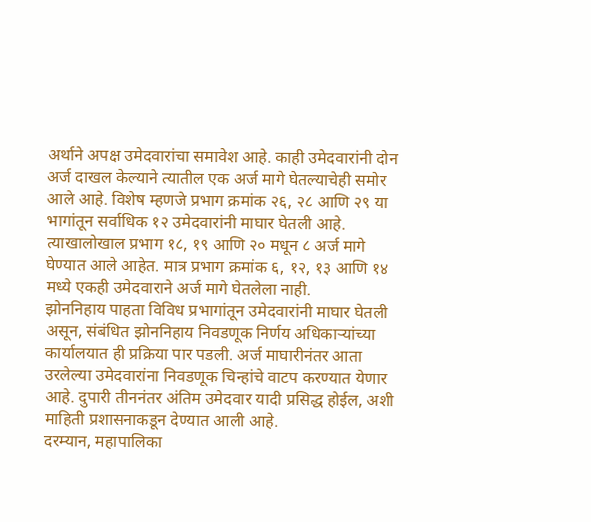अर्थाने अपक्ष उमेदवारांचा समावेश आहे. काही उमेदवारांनी दोन अर्ज दाखल केल्याने त्यातील एक अर्ज मागे घेतल्याचेही समोर आले आहे. विशेष म्हणजे प्रभाग क्रमांक २६, २८ आणि २९ या भागांतून सर्वाधिक १२ उमेदवारांनी माघार घेतली आहे. त्याखालोखाल प्रभाग १८, १९ आणि २० मधून ८ अर्ज मागे घेण्यात आले आहेत. मात्र प्रभाग क्रमांक ६, १२, १३ आणि १४ मध्ये एकही उमेदवाराने अर्ज मागे घेतलेला नाही.
झोननिहाय पाहता विविध प्रभागांतून उमेदवारांनी माघार घेतली असून, संबंधित झोननिहाय निवडणूक निर्णय अधिकाऱ्यांच्या कार्यालयात ही प्रक्रिया पार पडली. अर्ज माघारीनंतर आता उरलेल्या उमेदवारांना निवडणूक चिन्हांचे वाटप करण्यात येणार आहे. दुपारी तीननंतर अंतिम उमेदवार यादी प्रसिद्ध होईल, अशी माहिती प्रशासनाकडून देण्यात आली आहे.
दरम्यान, महापालिका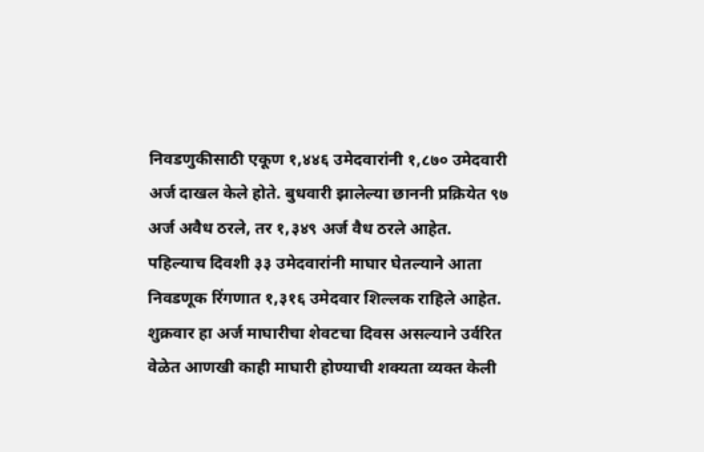निवडणुकीसाठी एकूण १,४४६ उमेदवारांनी १,८७० उमेदवारी अर्ज दाखल केले होते. बुधवारी झालेल्या छाननी प्रक्रियेत ९७ अर्ज अवैध ठरले, तर १,३४९ अर्ज वैध ठरले आहेत. पहिल्याच दिवशी ३३ उमेदवारांनी माघार घेतल्याने आता निवडणूक रिंगणात १,३१६ उमेदवार शिल्लक राहिले आहेत. शुक्रवार हा अर्ज माघारीचा शेवटचा दिवस असल्याने उर्वरित वेळेत आणखी काही माघारी होण्याची शक्यता व्यक्त केली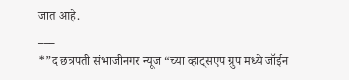जात आहे.
___
*”द छत्रपती संभाजीनगर न्यूज “च्या व्हाट्सएप ग्रुप मध्ये जॉईन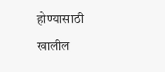होण्यासाठी खालील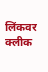लिंकवर क्लीक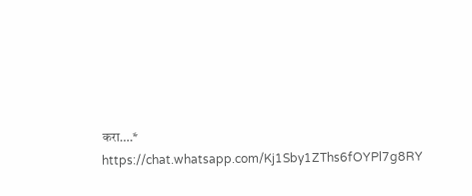करा….*
https://chat.whatsapp.com/Kj1Sby1ZThs6fOYPl7g8RY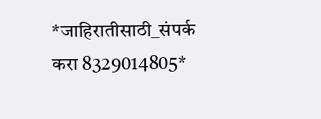*जाहिरातीसाठी_संपर्क करा 8329014805*